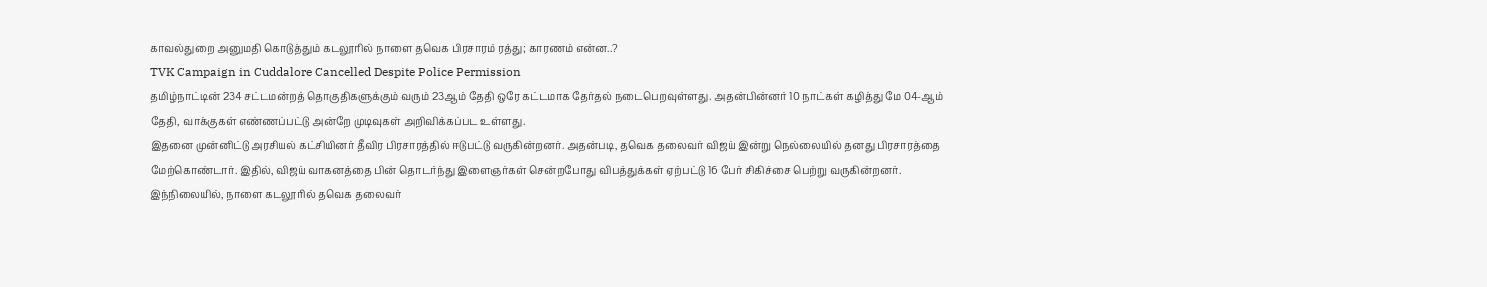காவல்துறை அனுமதி கொடுத்தும் கடலூரில் நாளை தவெக பிரசாரம் ரத்து; காரணம் என்ன..?
TVK Campaign in Cuddalore Cancelled Despite Police Permission
தமிழ்நாட்டின் 234 சட்டமன்றத் தொகுதிகளுக்கும் வரும் 23ஆம் தேதி ஒரே கட்டமாக தேர்தல் நடைபெறவுள்ளது. அதன்பின்னர் 10 நாட்கள் கழித்து மே 04-ஆம் தேதி, வாக்குகள் எண்ணப்பட்டு அன்றே முடிவுகள் அறிவிக்கப்பட உள்ளது.
இதனை முன்னிட்டு அரசியல் கட்சியினர் தீவிர பிரசாரத்தில் ஈடுபட்டு வருகின்றனர். அதன்படி, தவெக தலைவர் விஜய் இன்று நெல்லையில் தனது பிரசாரத்தை மேற்கொண்டார். இதில், விஜய் வாகனத்தை பின் தொடர்ந்து இளைஞர்கள் சென்றபோது விபத்துக்கள் ஏற்பட்டு 16 பேர் சிகிச்சை பெற்று வருகின்றனர்.
இந்நிலையில், நாளை கடலூரில் தவெக தலைவர்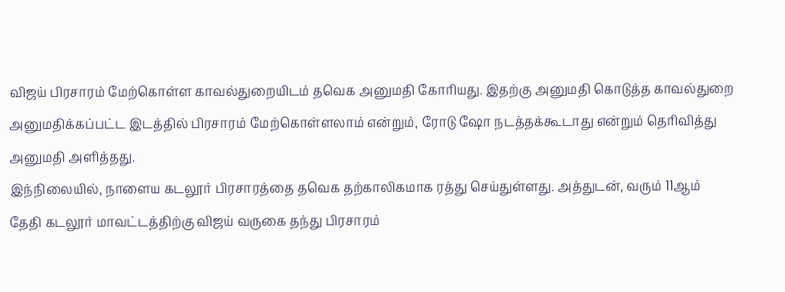விஜய் பிரசாரம் மேற்கொள்ள காவல்துறையிடம் தவெக அனுமதி கோரியது. இதற்கு அனுமதி கொடுத்த காவல்துறை அனுமதிக்கப்பட்ட இடத்தில் பிரசாரம் மேற்கொள்ளலாம் என்றும், ரோடு ஷோ நடத்தக்கூடாது என்றும் தெரிவித்து அனுமதி அளித்தது.
இந்நிலையில், நாளைய கடலூர் பிரசாரத்தை தவெக தற்காலிகமாக ரத்து செய்துள்ளது. அத்துடன், வரும் 11ஆம் தேதி கடலூர் மாவட்டத்திற்கு விஜய் வருகை தந்து பிரசாரம்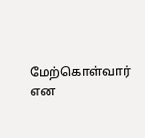மேற்கொள்வார் என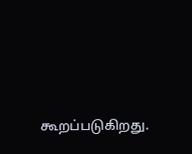கூறப்படுகிறது.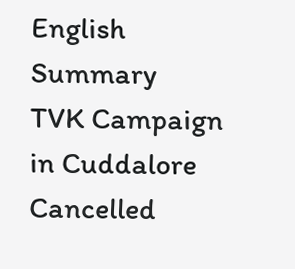English Summary
TVK Campaign in Cuddalore Cancelled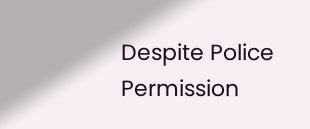Despite Police Permission